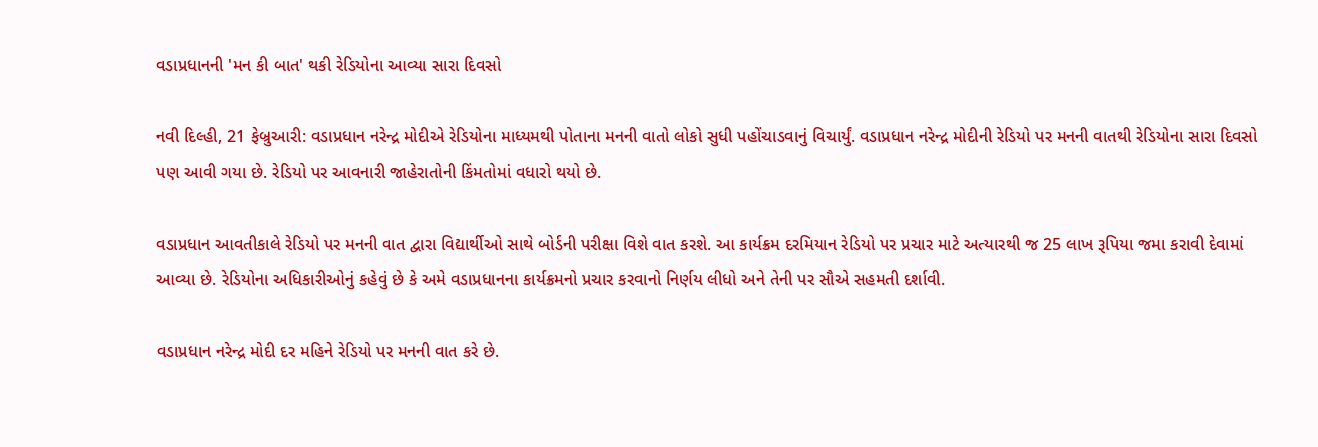વડાપ્રધાનની 'મન કી બાત' થકી રેડિયોના આવ્યા સારા દિવસો

નવી દિલ્હી, 21 ફેબ્રુઆરી: વડાપ્રધાન નરેન્દ્ર મોદીએ રેડિયોના માધ્યમથી પોતાના મનની વાતો લોકો સુધી પહોંચાડવાનું વિચાર્યું. વડાપ્રધાન નરેન્દ્ર મોદીની રેડિયો પર મનની વાતથી રેડિયોના સારા દિવસો પણ આવી ગયા છે. રેડિયો પર આવનારી જાહેરાતોની કિંમતોમાં વધારો થયો છે.

વડાપ્રધાન આવતીકાલે રેડિયો પર મનની વાત દ્વારા વિદ્યાર્થીઓ સાથે બોર્ડની પરીક્ષા વિશે વાત કરશે. આ કાર્યક્રમ દરમિયાન રેડિયો પર પ્રચાર માટે અત્યારથી જ 25 લાખ રૂપિયા જમા કરાવી દેવામાં આવ્યા છે. રેડિયોના અધિકારીઓનું કહેવું છે કે અમે વડાપ્રધાનના કાર્યક્રમનો પ્રચાર કરવાનો નિર્ણય લીધો અને તેની પર સૌએ સહમતી દર્શાવી.

વડાપ્રધાન નરેન્દ્ર મોદી દર મહિને રેડિયો પર મનની વાત કરે છે.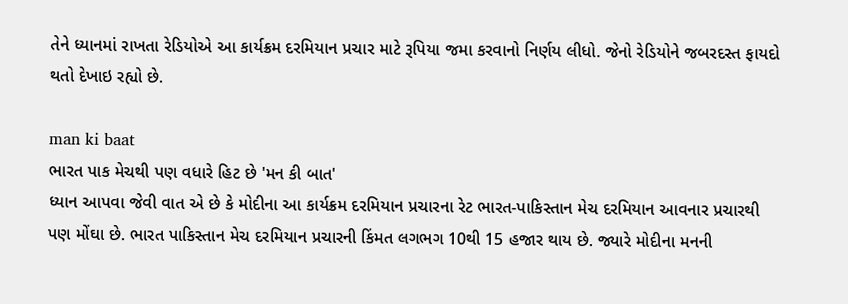તેને ધ્યાનમાં રાખતા રેડિયોએ આ કાર્યક્રમ દરમિયાન પ્રચાર માટે રૂપિયા જમા કરવાનો નિર્ણય લીધો. જેનો રેડિયોને જબરદસ્ત ફાયદો થતો દેખાઇ રહ્યો છે.

man ki baat
ભારત પાક મેચથી પણ વધારે હિટ છે 'મન કી બાત'
ધ્યાન આપવા જેવી વાત એ છે કે મોદીના આ કાર્યક્રમ દરમિયાન પ્રચારના રેટ ભારત-પાકિસ્તાન મેચ દરમિયાન આવનાર પ્રચારથી પણ મોંઘા છે. ભારત પાકિસ્તાન મેચ દરમિયાન પ્રચારની કિંમત લગભગ 10થી 15 હજાર થાય છે. જ્યારે મોદીના મનની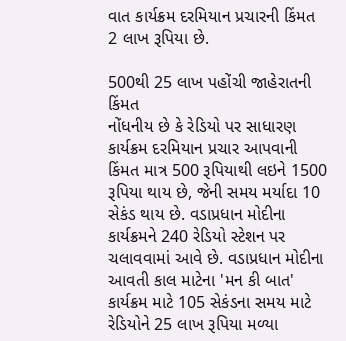વાત કાર્યક્રમ દરમિયાન પ્રચારની કિંમત 2 લાખ રૂપિયા છે.

500થી 25 લાખ પહોંચી જાહેરાતની કિંમત
નોંધનીય છે કે રેડિયો પર સાધારણ કાર્યક્રમ દરમિયાન પ્રચાર આપવાની કિંમત માત્ર 500 રૂપિયાથી લઇને 1500 રૂપિયા થાય છે, જેની સમય મર્યાદા 10 સેકંડ થાય છે. વડાપ્રધાન મોદીના કાર્યક્રમને 240 રેડિયો સ્ટેશન પર ચલાવવામાં આવે છે. વડાપ્રધાન મોદીના આવતી કાલ માટેના 'મન કી બાત' કાર્યક્રમ માટે 105 સેકંડના સમય માટે રેડિયોને 25 લાખ રૂપિયા મળ્યા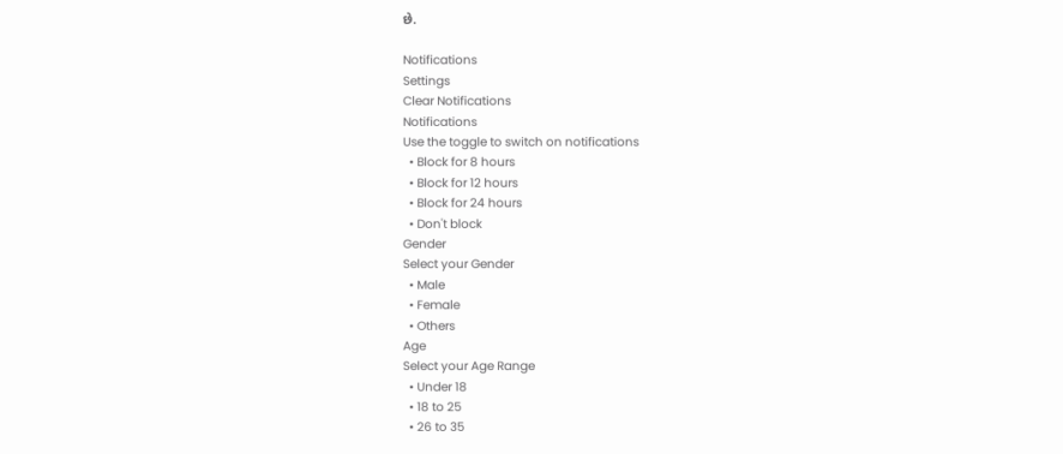છે.

Notifications
Settings
Clear Notifications
Notifications
Use the toggle to switch on notifications
  • Block for 8 hours
  • Block for 12 hours
  • Block for 24 hours
  • Don't block
Gender
Select your Gender
  • Male
  • Female
  • Others
Age
Select your Age Range
  • Under 18
  • 18 to 25
  • 26 to 35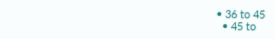• 36 to 45
  • 45 to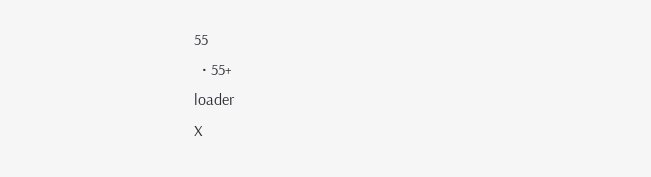55
  • 55+
loader
X